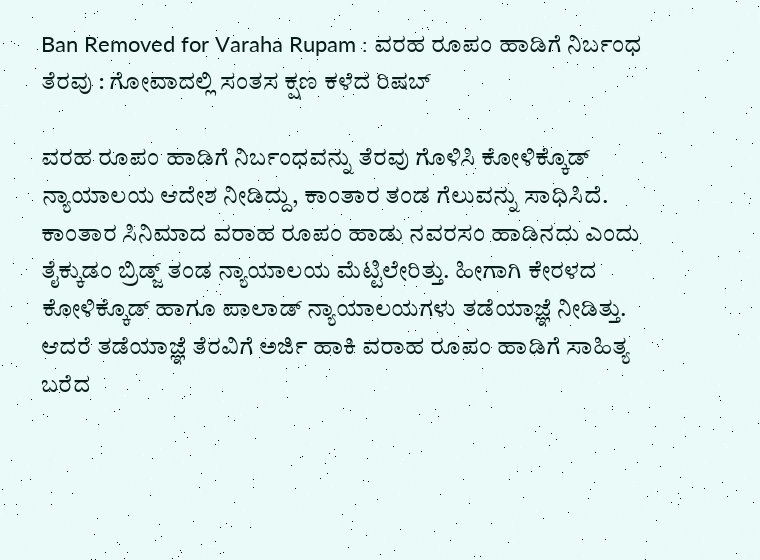Ban Removed for Varaha Rupam : ವರಹ ರೂಪಂ ಹಾಡಿಗೆ ನಿರ್ಬಂಧ ತೆರವು : ಗೋವಾದಲ್ಲಿ ಸಂತಸ ಕ್ಷಣ ಕಳೆದ ರಿಷಬ್

ವರಹ ರೂಪಂ ಹಾಡಿಗೆ ನಿರ್ಬಂಧವನ್ನು ತೆರವು ಗೊಳಿಸಿ ಕೋಳಿಕ್ಕೊಡ್‌ ನ್ಯಾಯಾಲಯ ಆದೇಶ ನೀಡಿದ್ದು, ಕಾಂತಾರ ತಂಡ ಗೆಲುವನ್ನು ಸಾಧಿಸಿದೆ. ಕಾಂತಾರ ಸಿನಿಮಾದ ವರಾಹ ರೂಪಂ ಹಾಡು ನವರಸಂ ಹಾಡಿನದು ಎಂದು ತೈಕ್ಕುಡಂ ಬ್ರಿಡ್ಜ್ ತಂಡ ನ್ಯಾಯಾಲಯ ಮೆಟ್ಟಿಲೇರಿತ್ತು. ಹೀಗಾಗಿ ಕೇರಳದ ಕೋಳಿಕ್ಕೊಡ್ ಹಾಗೂ ಪಾಲಾಡ್ ನ್ಯಾಯಾಲಯಗಳು ತಡೆಯಾಜ್ಞೆ ನೀಡಿತ್ತು. ಆದರೆ ತಡೆಯಾಜ್ಞೆ ತೆರವಿಗೆ ಅರ್ಜಿ ಹಾಕಿ ವರಾಹ ರೂಪಂ ಹಾಡಿಗೆ ಸಾಹಿತ್ಯ ಬರೆದ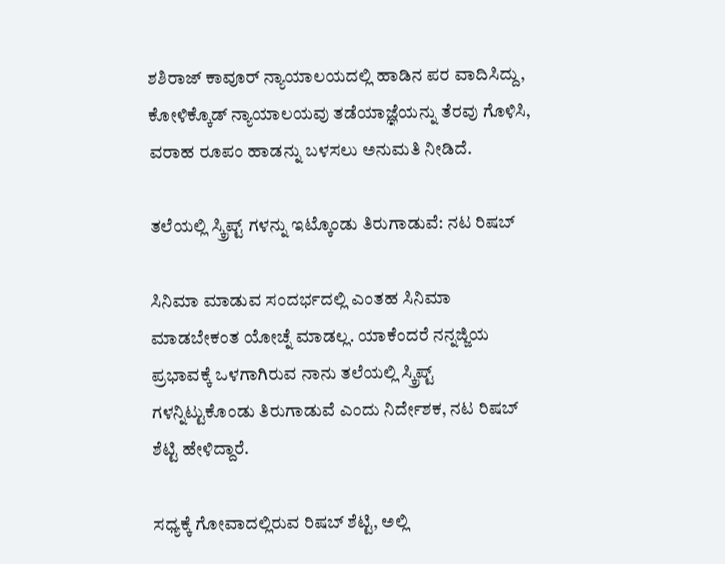ಶಶಿರಾಜ್ ಕಾವೂರ್ ನ್ಯಾಯಾಲಯದಲ್ಲಿ ಹಾಡಿನ ಪರ ವಾದಿಸಿದ್ದು, ಕೋಳಿಕ್ಕೊಡ್ ನ್ಯಾಯಾಲಯವು ತಡೆಯಾಜ್ಞೆಯನ್ನು ತೆರವು ಗೊಳಿಸಿ, ವರಾಹ ರೂಪಂ ಹಾಡನ್ನು ಬಳಸಲು ಅನುಮತಿ ನೀಡಿದೆ.

ತಲೆಯಲ್ಲಿ ಸ್ಕ್ರಿಪ್ಟ್ ಗಳನ್ನು ಇಟ್ಕೊಂಡು ತಿರುಗಾಡುವೆ: ನಟ ರಿಷಬ್

ಸಿನಿಮಾ ಮಾಡುವ ಸಂದರ್ಭದಲ್ಲಿ ಎಂತಹ ಸಿನಿಮಾ ಮಾಡಬೇಕಂತ ಯೋಚ್ನೆ ಮಾಡಲ್ಲ. ಯಾಕೆಂದರೆ ನನ್ನಜ್ಜಿಯ ಪ್ರಭಾವಕ್ಕೆ ಒಳಗಾಗಿರುವ ನಾನು ತಲೆಯಲ್ಲಿ ಸ್ಕ್ರಿಪ್ಟ್ ಗಳನ್ನಿಟ್ಟುಕೊಂಡು ತಿರುಗಾಡುವೆ ಎಂದು ನಿರ್ದೇಶಕ, ನಟ ರಿಷಬ್ ಶೆಟ್ಟಿ ಹೇಳಿದ್ದಾರೆ.

ಸಧ್ಯಕ್ಕೆ ಗೋವಾದಲ್ಲಿರುವ ರಿಷಬ್ ಶೆಟ್ಟಿ, ಅಲ್ಲಿ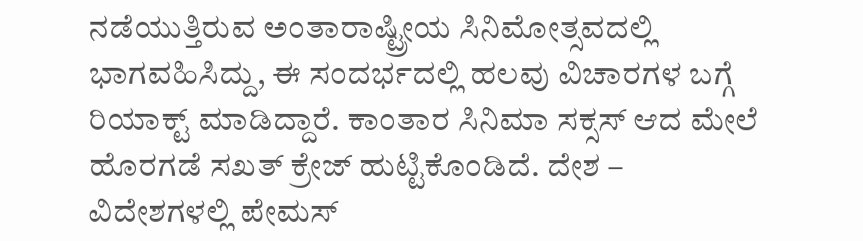ನಡೆಯುತ್ತಿರುವ ಅಂತಾರಾಷ್ಟ್ರೀಯ ಸಿನಿಮೋತ್ಸವದಲ್ಲಿ ಭಾಗವಹಿಸಿದ್ದು, ಈ ಸಂದರ್ಭದಲ್ಲಿ ಹಲವು ವಿಚಾರಗಳ ಬಗ್ಗೆ ರಿಯಾಕ್ಟ್ ಮಾಡಿದ್ದಾರೆ. ಕಾಂತಾರ ಸಿನಿಮಾ ಸಕ್ಸಸ್ ಆದ ಮೇಲೆ ಹೊರಗಡೆ ಸಖತ್ ಕ್ರೇಜ್ ಹುಟ್ಟಿಕೊಂಡಿದೆ. ದೇಶ – ವಿದೇಶಗಳಲ್ಲಿ ಪೇಮಸ್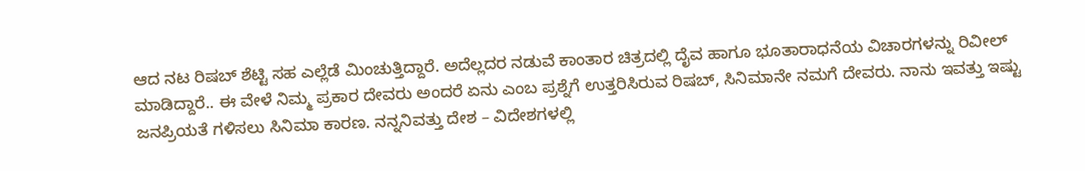ಆದ ನಟ ರಿಷಬ್ ಶೆಟ್ಟಿ ಸಹ ಎಲ್ಲೆಡೆ ಮಿಂಚುತ್ತಿದ್ದಾರೆ. ಅದೆಲ್ಲದರ ನಡುವೆ ಕಾಂತಾರ ಚಿತ್ರದಲ್ಲಿ ದೈವ ಹಾಗೂ ಭೂತಾರಾಧನೆಯ ವಿಚಾರಗಳನ್ನು ರಿವೀಲ್ ಮಾಡಿದ್ದಾರೆ.. ಈ ವೇಳೆ ನಿಮ್ಮ ಪ್ರಕಾರ ದೇವರು ಅಂದರೆ ಏನು ಎಂಬ ಪ್ರಶ್ನೆಗೆ ಉತ್ತರಿಸಿರುವ ರಿಷಬ್, ಸಿನಿಮಾನೇ ನಮಗೆ ದೇವರು. ನಾನು ಇವತ್ತು ಇಷ್ಟು ಜನಪ್ರಿಯತೆ ಗಳಿಸಲು ಸಿನಿಮಾ ಕಾರಣ. ನನ್ನನಿವತ್ತು ದೇಶ – ವಿದೇಶಗಳಲ್ಲಿ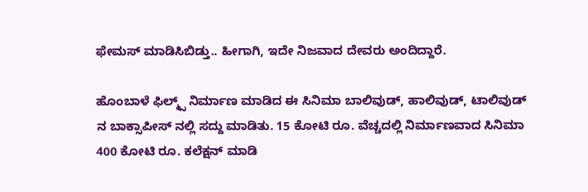ಫೇಮಸ್ ಮಾಡಿಸಿಬಿಡ್ತು.. ಹೀಗಾಗಿ, ಇದೇ ನಿಜವಾದ ದೇವರು ಅಂದಿದ್ದಾರೆ.

ಹೊಂಬಾಳೆ ಫಿಲ್ಮ್ಸ್ ನಿರ್ಮಾಣ ಮಾಡಿದ ಈ ಸಿನಿಮಾ ಬಾಲಿವುಡ್, ಹಾಲಿವುಡ್, ಟಾಲಿವುಡ್ ನ ಬಾಕ್ಸಾಪೀಸ್ ನಲ್ಲಿ ಸದ್ದು ಮಾಡಿತು. 15 ಕೋಟಿ ರೂ. ವೆಚ್ಚದಲ್ಲಿ ನಿರ್ಮಾಣವಾದ ಸಿನಿಮಾ 400 ಕೋಟಿ ರೂ. ಕಲೆಕ್ಷನ್ ಮಾಡಿ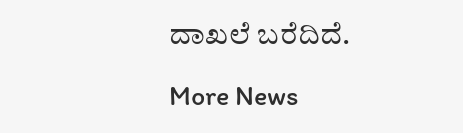ದಾಖಲೆ ಬರೆದಿದೆ.

More News